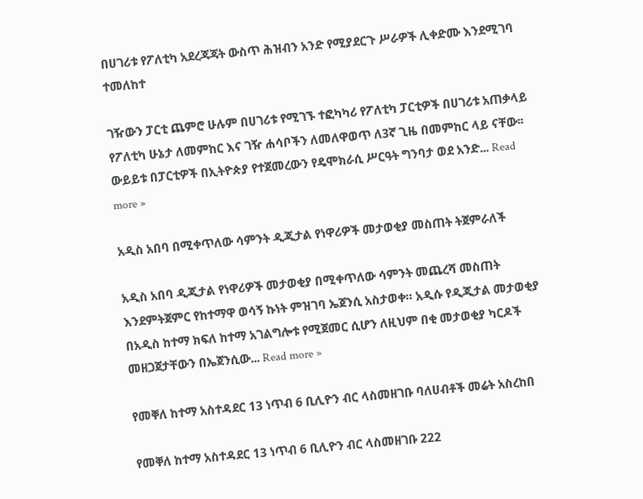በሀገሪቱ የፖለቲካ አደረጃጃት ውስጥ ሕዝብን አንድ የሚያደርጉ ሥራዎች ሊቀድሙ እንደሚገባ ተመለከተ

ገዥውን ፓርቲ ጨምሮ ሁሉም በሀገሪቱ የሚገኙ ተፎካካሪ የፖለቲካ ፓርቲዎች በሀገሪቱ አጠቃላይ የፖለቲካ ሁኔታ ለመምከር እና ገዥ ሐሳቦችን ለመለዋወጥ ለ3ኛ ጊዜ በመምከር ላይ ናቸው፡፡ ውይይቱ በፓርቲዎች በኢትዮጵያ የተጀመረውን የዴሞክራሲ ሥርዓት ግንባታ ወደ አንድ... Read more »

አዲስ አበባ በሚቀጥለው ሳምንት ዲጂታል የነዋሪዎች መታወቂያ መስጠት ትጀምራለች

አዲስ አበባ ዲጂታል የነዋሪዎች መታወቂያ በሚቀጥለው ሳምንት መጨረሻ መስጠት እንደምትጀምር የከተማዋ ወሳኝ ኩነት ምዝገባ ኤጀንሲ አስታወቀ። አዲሱ የዲጂታል መታወቂያ በአዲስ ከተማ ክፍለ ከተማ አገልግሎቱ የሚጀመር ሲሆን ለዚህም በቂ መታወቂያ ካርዶች መዘጋጀታቸውን በኤጀንሲው... Read more »

የመቐለ ከተማ አስተዳደር 13 ነጥብ 6 ቢሊዮን ብር ላስመዘገቡ ባለሀብቶች መሬት አስረከበ

የመቐለ ከተማ አስተዳደር 13 ነጥብ 6 ቢሊዮን ብር ላስመዘገቡ 222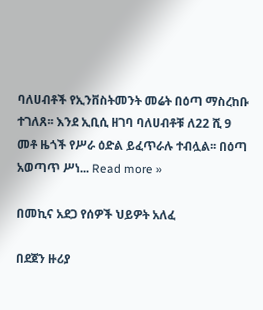ባለሀብቶች የኢንቨስትመንት መሬት በዕጣ ማስረከቡ ተገለጸ፡፡ እንደ ኢቢሲ ዘገባ ባለሀብቶቹ ለ22 ሺ 9 መቶ ዜጎች የሥራ ዕድል ይፈጥራሉ ተብሏል፡፡ በዕጣ አወጣጥ ሥነ... Read more »

በመኪና አደጋ የሰዎች ህይዎት አለፈ

በደጀን ዙሪያ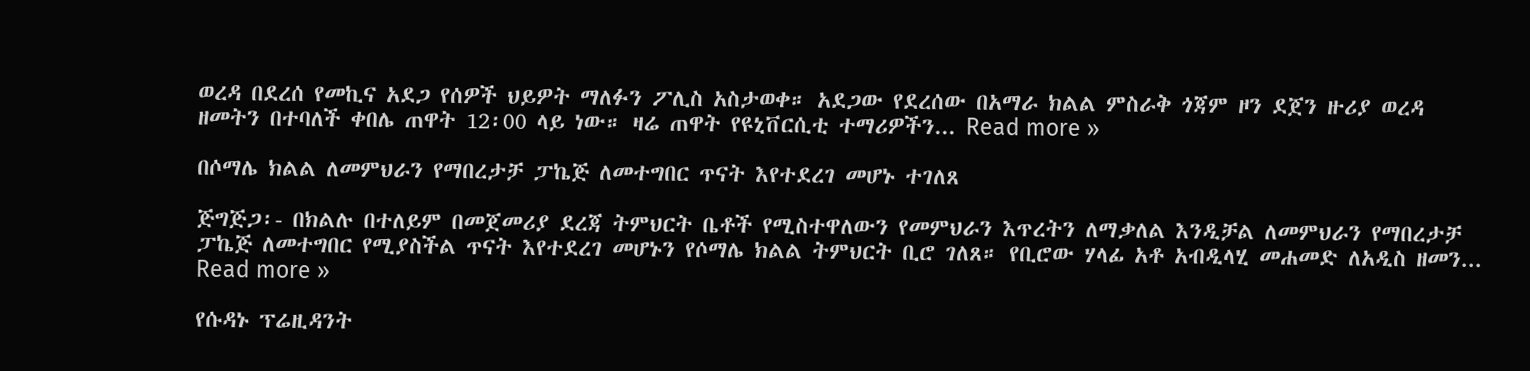ወረዳ በደረሰ የመኪና አደጋ የሰዎች ህይዎት ማለፉን ፖሊስ አስታወቀ። አደጋው የደረሰው በአማራ ክልል ምስራቅ ጎጃም ዞን ደጀን ዙሪያ ወረዳ ዘመትን በተባለች ቀበሌ ጠዋት 12፡00 ላይ ነው። ዛሬ ጠዋት የዩኒቨርሲቲ ተማሪዎችን... Read more »

በሶማሌ ክልል ለመምህራን የማበረታቻ ፓኬጅ ለመተግበር ጥናት እየተደረገ መሆኑ ተገለጸ

ጅግጅጋ፡- በክልሉ በተለይም በመጀመሪያ ደረጃ ትምህርት ቤቶች የሚስተዋለውን የመምህራን እጥረትን ለማቃለል እንዲቻል ለመምህራን የማበረታቻ ፓኬጅ ለመተግበር የሚያስችል ጥናት እየተደረገ መሆኑን የሶማሌ ክልል ትምህርት ቢሮ ገለጸ። የቢሮው ሃላፊ አቶ አብዲላሂ መሐመድ ለአዲስ ዘመን... Read more »

የሱዳኑ ፕሬዚዳንት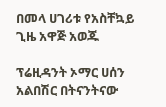በመላ ሀገሪቱ የአስቸኳይ ጊዜ አዋጅ አወጁ

ፕሬዚዳንት ኦማር ሀሰን አልበሽር በትናንትናው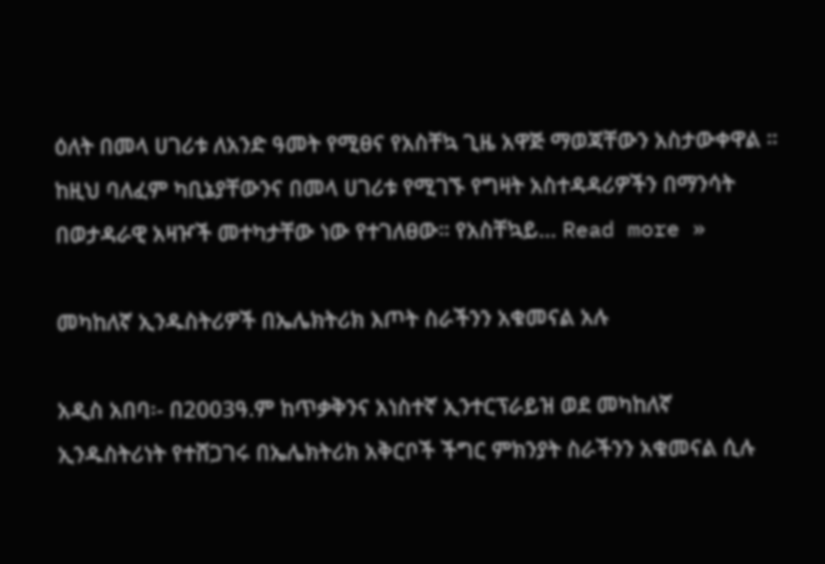ዕለት በመላ ሀገሪቱ ለአንድ ዓመት የሚፀና የአስቸኳ ጊዜ አዋጅ ማወጃቸውን አስታውቀዋል ። ከዚህ ባለፈም ካቢኔያቸውንና በመላ ሀገሪቱ የሚገኙ የግዛት አስተዳዳሪዎችን በማንሳት በወታዳራዊ አዛዦች መተካታቸው ነው የተገለፀው። የአስቸኳይ... Read more »

መካከለኛ ኢንዱስትሪዎች በኤሌክትሪክ እጦት ስራችንን አቁመናል አሉ

አዲስ አበባ፡- በ2003ዓ.ም ከጥቃቅንና አነስተኛ ኢንተርፕራይዝ ወደ መካከለኛ ኢንዱስትሪነት የተሸጋገሩ በኤሌክትሪክ አቅርቦች ችግር ምክንያት ስራችንን አቁመናል ሲሉ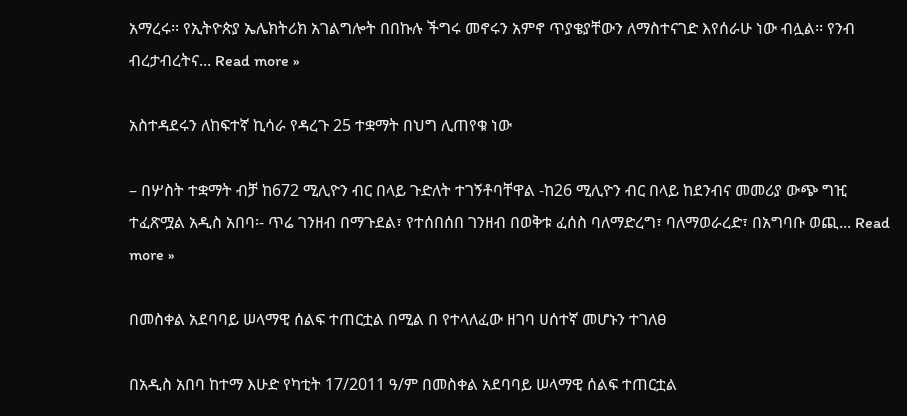አማረሩ፡፡ የኢትዮጵያ ኤሌክትሪክ አገልግሎት በበኩሉ ችግሩ መኖሩን አምኖ ጥያቄያቸውን ለማስተናገድ እየሰራሁ ነው ብሏል፡፡ የንብ ብረታብረትና... Read more »

አስተዳደሩን ለከፍተኛ ኪሳራ የዳረጉ 25 ተቋማት በህግ ሊጠየቁ ነው

– በሦስት ተቋማት ብቻ ከ672 ሚሊዮን ብር በላይ ጉድለት ተገኝቶባቸዋል -ከ26 ሚሊዮን ብር በላይ ከደንብና መመሪያ ውጭ ግዢ ተፈጽሟል አዲስ አበባ፡- ጥሬ ገንዘብ በማጉደል፣ የተሰበሰበ ገንዘብ በወቅቱ ፈሰስ ባለማድረግ፣ ባለማወራረድ፣ በአግባቡ ወጪ... Read more »

በመስቀል አደባባይ ሠላማዊ ሰልፍ ተጠርቷል በሚል በ የተላለፈው ዘገባ ሀሰተኛ መሆኑን ተገለፀ

በአዲስ አበባ ከተማ እሁድ የካቲት 17/2011 ዓ/ም በመስቀል አደባባይ ሠላማዊ ሰልፍ ተጠርቷል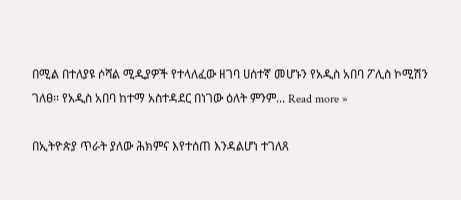በሚል በተለያዩ ሶሻል ሚዲያዎች የተላለፈው ዘገባ ሀሰተኛ መሆኑን የአዲስ አበባ ፖሊስ ኮሚሽን ገለፀ፡፡ የአዲስ አበባ ከተማ አስተዳደር በነገው ዕለት ምንም... Read more »

በኢትዮጵያ ጥራት ያለው ሕክምና እየተሰጠ እንዳልሆነ ተገለጸ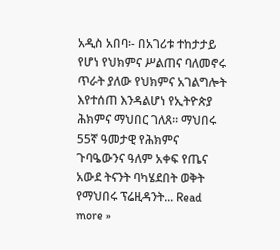አዲስ አበባ፡- በአገሪቱ ተከታታይ የሆነ የህክምና ሥልጠና ባለመኖሩ ጥራት ያለው የህክምና አገልግሎት እየተሰጠ እንዳልሆነ የኢትዮጵያ ሕክምና ማህበር ገለጸ። ማህበሩ 55ኛ ዓመታዊ የሕክምና ጉባዔውንና ዓለም አቀፍ የጤና አውደ ትናንት ባካሄደበት ወቅት የማህበሩ ፕሬዚዳንት... Read more »